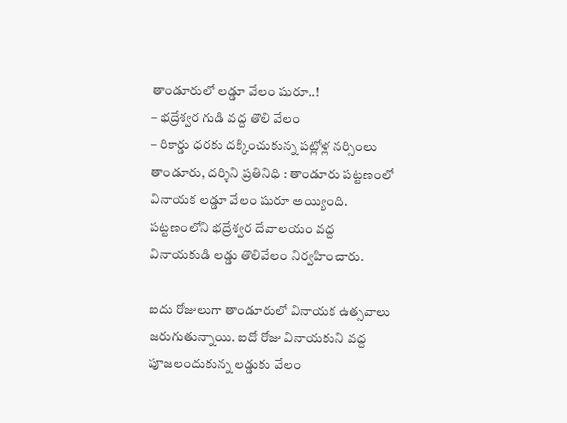తాండూరులో లడ్డూ వేలం షురూ..!
– భద్రేశ్వర గుడి వద్ద తొలి వేలం
– రికార్డు ధరకు దక్కించుకున్న పట్లోళ్ల నర్సింలు
తాండూరు, దర్శిని ప్రతినిధి : తాండూరు పట్టణంలో వినాయక లడ్డూ వేలం షురూ అయ్యింది. పట్టణంలోని భద్రేశ్వర దేవాలయం వద్ద వినాయకుడి లడ్డు తొలివేలం నిర్వహించారు.

ఐదు రోజులుగా తాండూరులో వినాయక ఉత్సవాలు జరుగుతున్నాయి. ఐదో రోజు వినాయకుని వద్ద పూజలందుకున్న లడ్డుకు వేలం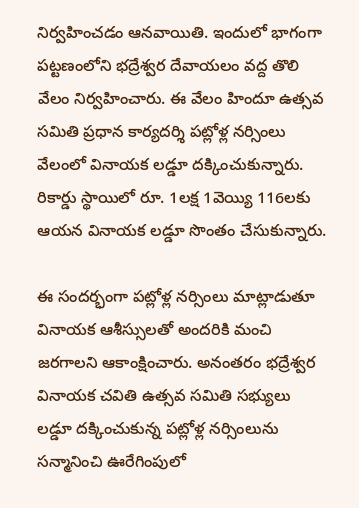నిర్వహించడం ఆనవాయితి. ఇందులో భాగంగా పట్టణంలోని భద్రేశ్వర దేవాయలం వద్ద తొలి వేలం నిర్వహించారు. ఈ వేలం హిందూ ఉత్సవ సమితి ప్రధాన కార్యదర్శి పట్లోళ్ల నర్సింలు వేలంలో వినాయక లడ్డూ దక్కించుకున్నారు. రికార్డు స్థాయిలో రూ. 1లక్ష 1వెయ్యి 116లకు ఆయన వినాయక లడ్డూ సొంతం చేసుకున్నారు.

ఈ సందర్భంగా పట్లోళ్ల నర్సింలు మాట్లాడుతూ వినాయక ఆశీస్సులతో అందరికి మంచి జరగాలని ఆకాంక్షించారు. అనంతరం భద్రేశ్వర వినాయక చవితి ఉత్సవ సమితి సభ్యులు లడ్డూ దక్కించుకున్న పట్లోళ్ల నర్సింలును సన్మానించి ఊరేగింపులో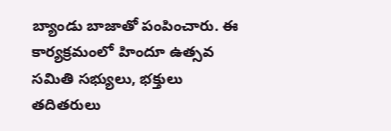బ్యాండు బాజాతో పంపించారు. ఈ కార్యక్రమంలో హిందూ ఉత్సవ సమితి సభ్యులు, భక్తులు తదితరులు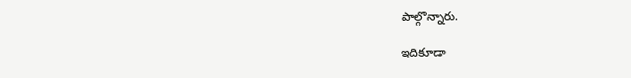పాల్గొన్నారు.

ఇదికూడా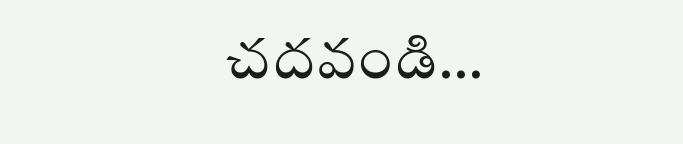చదవండి…